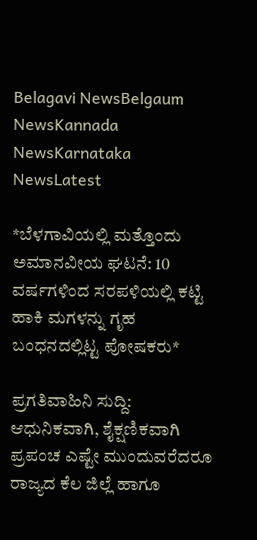Belagavi NewsBelgaum NewsKannada NewsKarnataka NewsLatest

*ಬೆಳಗಾವಿಯಲ್ಲಿ ಮತ್ತೊಂದು ಅಮಾನವೀಯ ಘಟನೆ: 10 ವರ್ಷಗಳಿಂದ ಸರಪಳಿಯಲ್ಲಿ ಕಟ್ಟಿ ಹಾಕಿ ಮಗಳನ್ನು ಗೃಹ ಬಂಧನದಲ್ಲಿಟ್ಟ ಪೋಷಕರು*

ಪ್ರಗತಿವಾಹಿನಿ ಸುದ್ದಿ: ಆಧುನಿಕವಾಗಿ, ಶೈಕ್ಷಣಿಕವಾಗಿ ಪ್ರಪಂಚ ಎಷ್ಟೇ ಮುಂದುವರೆದರೂ ರಾಜ್ಯದ ಕೆಲ ಜಿಲ್ಲೆ ಹಾಗೂ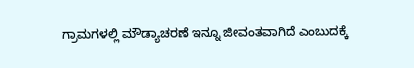ಗ್ರಾಮಗಳಲ್ಲಿ ಮೌಡ್ಯಾಚರಣೆ ಇನ್ನೂ ಜೀವಂತವಾಗಿದೆ ಎಂಬುದಕ್ಕೆ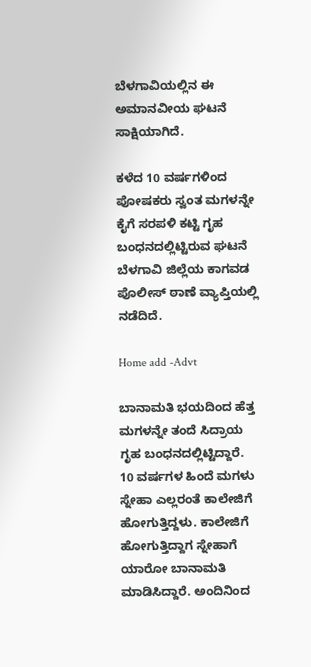ಬೆಳಗಾವಿಯಲ್ಲಿನ ಈ ಅಮಾನವೀಯ ಘಟನೆ ಸಾಕ್ಷಿಯಾಗಿದೆ.

ಕಳೆದ 10 ವರ್ಷಗಳಿಂದ ಪೋಷಕರು ಸ್ವಂತ ಮಗಳನ್ನೇ ಕೈಗೆ ಸರಪಳಿ ಕಟ್ಟಿ ಗೃಹ ಬಂಧನದಲ್ಲಿಟ್ಟಿರುವ ಘಟನೆ ಬೆಳಗಾವಿ ಜಿಲ್ಲೆಯ ಕಾಗವಡ ಪೊಲೀಸ್ ಠಾಣೆ ವ್ಯಾಪ್ತಿಯಲ್ಲಿ ನಡೆದಿದೆ.

Home add -Advt

ಬಾನಾಮತಿ ಭಯದಿಂದ ಹೆತ್ತ ಮಗಳನ್ನೇ ತಂದೆ ಸಿದ್ರಾಯ ಗೃಹ ಬಂಧನದಲ್ಲಿಟ್ಟಿದ್ದಾರೆ. 10 ವರ್ಷಗಳ ಹಿಂದೆ ಮಗಳು ಸ್ನೇಹಾ ಎಲ್ಲರಂತೆ ಕಾಲೇಜಿಗೆ ಹೋಗುತ್ತಿದ್ದಳು. ಕಾಲೇಜಿಗೆ ಹೋಗುತ್ತಿದ್ದಾಗ ಸ್ನೇಹಾಗೆ ಯಾರೋ ಬಾನಾಮತಿ ಮಾಡಿಸಿದ್ದಾರೆ. ಅಂದಿನಿಂದ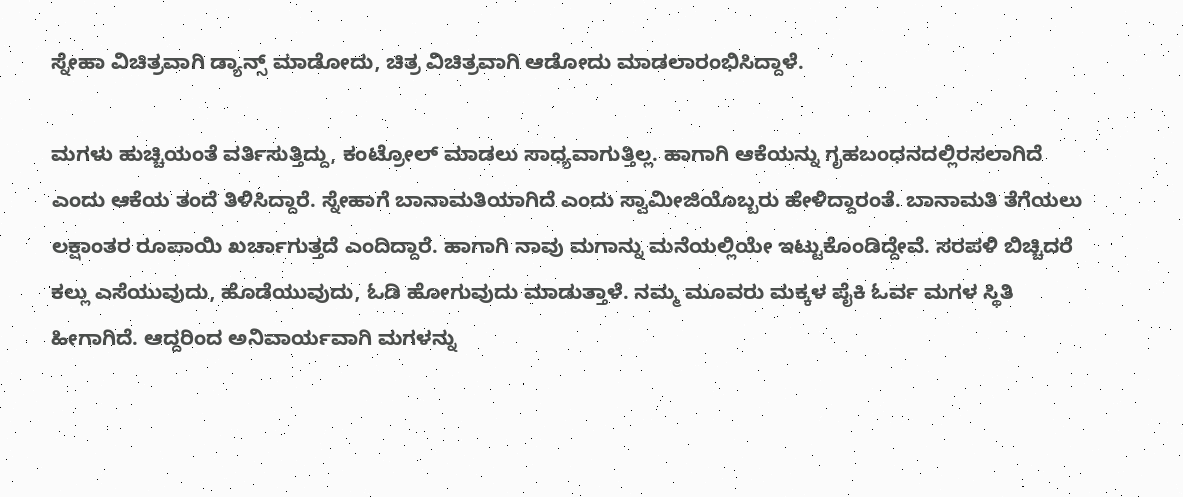ಸ್ನೇಹಾ ವಿಚಿತ್ರವಾಗಿ ಡ್ಯಾನ್ಸ್ ಮಾಡೋದು, ಚಿತ್ರ ವಿಚಿತ್ರವಾಗಿ ಆಡೋದು ಮಾಡಲಾರಂಭಿಸಿದ್ದಾಳೆ.

ಮಗಳು ಹುಚ್ಚಿಯಂತೆ ವರ್ತಿಸುತ್ತಿದ್ದು, ಕಂಟ್ರೋಲ್ ಮಾಡಲು ಸಾಧ್ಯವಾಗುತ್ತಿಲ್ಲ. ಹಾಗಾಗಿ ಆಕೆಯನ್ನು ಗೃಹಬಂಧನದಲ್ಲಿರಸಲಾಗಿದೆ ಎಂದು ಆಕೆಯ ತಂದೆ ತಿಳಿಸಿದ್ದಾರೆ. ಸ್ನೇಹಾಗೆ ಬಾನಾಮತಿಯಾಗಿದೆ ಎಂದು ಸ್ವಾಮೀಜಿಯೊಬ್ಬರು ಹೇಳಿದ್ದಾರಂತೆ. ಬಾನಾಮತಿ ತೆಗೆಯಲು ಲಕ್ಷಾಂತರ ರೂಪಾಯಿ ಖರ್ಚಾಗುತ್ತದೆ ಎಂದಿದ್ದಾರೆ. ಹಾಗಾಗಿ ನಾವು ಮಗಾನ್ನು ಮನೆಯಲ್ಲಿಯೇ ಇಟ್ಟುಕೊಂಡಿದ್ದೇವೆ. ಸರಪಳಿ ಬಿಚ್ಚಿದರೆ ಕಲ್ಲು ಎಸೆಯುವುದು, ಹೊಡೆಯುವುದು, ಓಡಿ ಹೋಗುವುದು ಮಾಡುತ್ತಾಳೆ. ನಮ್ಮ ಮೂವರು ಮಕ್ಕಳ ಪೈಕಿ ಓರ್ವ ಮಗಳ ಸ್ಥಿತಿ ಹೀಗಾಗಿದೆ. ಆದ್ದರಿಂದ ಅನಿವಾರ್ಯವಾಗಿ ಮಗಳನ್ನು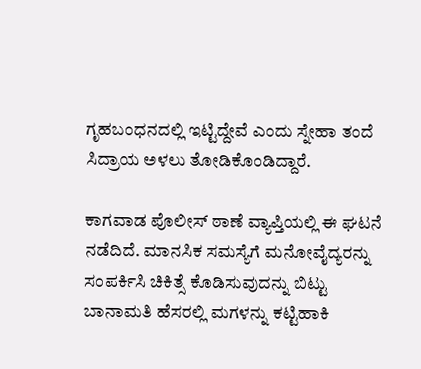ಗೃಹಬಂಧನದಲ್ಲಿ ಇಟ್ಟಿದ್ದೇವೆ ಎಂದು ಸ್ನೇಹಾ ತಂದೆ ಸಿದ್ರಾಯ ಅಳಲು ತೋಡಿಕೊಂಡಿದ್ದಾರೆ.

ಕಾಗವಾಡ ಪೊಲೀಸ್ ಠಾಣೆ ವ್ಯಾಪ್ತಿಯಲ್ಲಿ ಈ ಘಟನೆ ನಡೆದಿದೆ. ಮಾನಸಿಕ ಸಮಸ್ಯೆಗೆ ಮನೋವೈದ್ಯರನ್ನು ಸಂಪರ್ಕಿಸಿ ಚಿಕಿತ್ಸೆ ಕೊಡಿಸುವುದನ್ನು ಬಿಟ್ಟು ಬಾನಾಮತಿ ಹೆಸರಲ್ಲಿ ಮಗಳನ್ನು ಕಟ್ಟಿಹಾಕಿ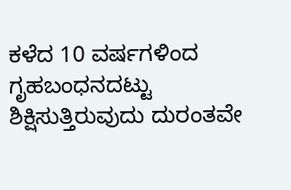ಕಳೆದ 10 ವರ್ಷಗಳಿಂದ ಗೃಹಬಂಧನದಟ್ಟು ಶಿಕ್ಷಿಸುತ್ತಿರುವುದು ದುರಂತವೇ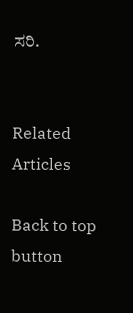ಸರಿ.


Related Articles

Back to top button